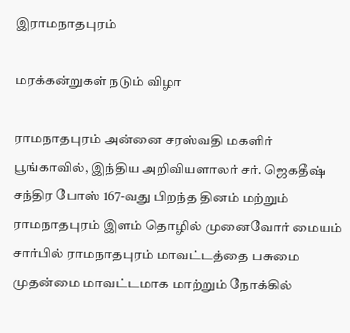இராமநாதபுரம்

மரக்கன்றுகள் நடும் விழா

ராமநாதபுரம் அன்னை சரஸ்வதி மகளிர் பூங்காவில், இந்திய அறிவியளாலர் சர். ஜெகதீஷ் சந்திர போஸ் 167-வது பிறந்த தினம் மற்றும் ராமநாதபுரம் இளம் தொழில் முனைவோர் மையம் சார்பில் ராமநாதபுரம் மாவட்டத்தை பசுமை முதன்மை மாவட்டமாக மாற்றும் நோக்கில்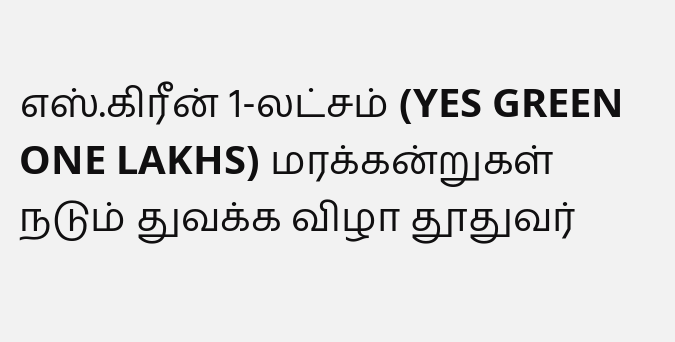எஸ்.கிரீன் 1-லட்சம் (YES GREEN ONE LAKHS) மரக்கன்றுகள் நடும் துவக்க விழா தூதுவர்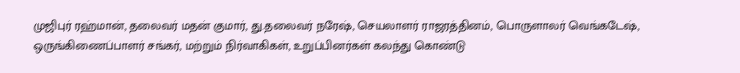முஜிபுர் ரஹ்மான், தலைவர் மதன் குமார், து.தலைவர் நரேஷ், செயலாளர் ராஜரத்தினம், பொருளாலர் வெங்கடேஷ், ஒருங்கிணைப்பாளர் சங்கர், மற்றும் நிர்வாகிகள், உறுப்பினர்கள் கலந்து கொண்டு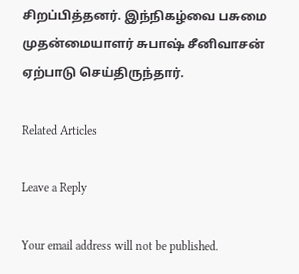சிறப்பித்தனர். இந்நிகழ்வை பசுமை முதன்மையாளர் சுபாஷ் சீனிவாசன் ஏற்பாடு செய்திருந்தார்.

Related Articles

Leave a Reply

Your email address will not be published.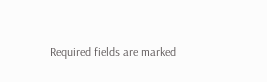Required fields are marked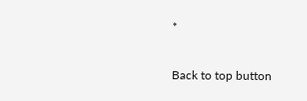*

Back to top button